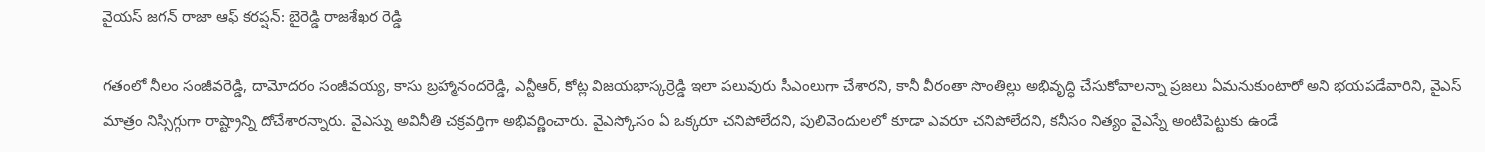వైయస్ జగన్ రాజా ఆఫ్ కరప్షన్: బైరెడ్డి రాజశేఖర రెడ్డి

గతంలో నీలం సంజీవరెడ్డి, దామోదరం సంజీవయ్య, కాసు బ్రహ్మానందరెడ్డి, ఎన్టీఆర్, కోట్ల విజయభాస్కర్రెడ్డి ఇలా పలువురు సీఎంలుగా చేశారని, కానీ వీరంతా సొంతిల్లు అభివృద్ధి చేసుకోవాలన్నా ప్రజలు ఏమనుకుంటారో అని భయపడేవారిని, వైఎస్ మాత్రం నిస్సిగ్గుగా రాష్ట్రాన్ని దోచేశారన్నారు. వైఎస్ను అవినీతి చక్రవర్తిగా అభివర్ణించారు. వైఎస్కోసం ఏ ఒక్కరూ చనిపోలేదని, పులివెందులలో కూడా ఎవరూ చనిపోలేదని, కనీసం నిత్యం వైఎస్నే అంటిపెట్టుకు ఉండే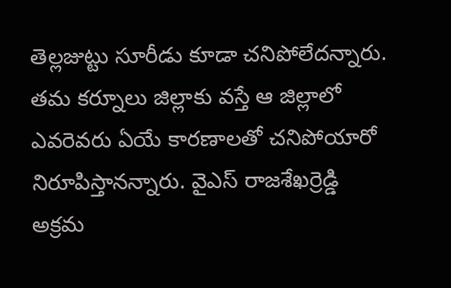తెల్లజుట్టు సూరీడు కూడా చనిపోలేదన్నారు. తమ కర్నూలు జిల్లాకు వస్తే ఆ జిల్లాలో ఎవరెవరు ఏయే కారణాలతో చనిపోయారో నిరూపిస్తానన్నారు. వైఎస్ రాజశేఖర్రెడ్డి అక్రమ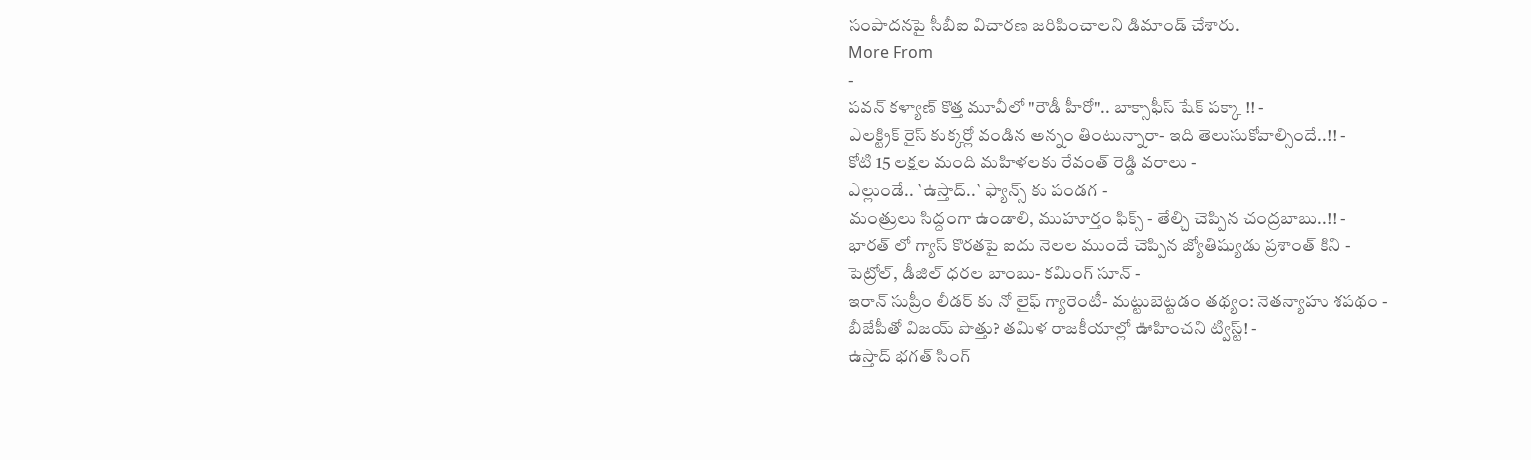సంపాదనపై సీబీఐ విచారణ జరిపించాలని డిమాండ్ చేశారు.
More From
-
పవన్ కళ్యాణ్ కొత్త మూవీలో "రౌడీ హీరో".. బాక్సాఫీస్ షేక్ పక్కా !! -
ఎలక్ట్రిక్ రైస్ కుక్కర్లో వండిన అన్నం తింటున్నారా- ఇది తెలుసుకోవాల్సిందే..!! -
కోటి 15 లక్షల మంది మహిళలకు రేవంత్ రెడ్డి వరాలు -
ఎల్లుండే.. `ఉస్తాద్..` ఫ్యాన్స్ కు పండగ -
మంత్రులు సిద్దంగా ఉండాలి, ముహూర్తం ఫిక్స్ - తేల్చి చెప్పిన చంద్రబాబు..!! -
భారత్ లో గ్యాస్ కొరతపై ఐదు నెలల ముందే చెప్పిన జ్యోతిష్యుడు ప్రశాంత్ కిని -
పెట్రోల్, డీజిల్ ధరల బాంబు- కమింగ్ సూన్ -
ఇరాన్ సుప్రీం లీడర్ కు నో లైఫ్ గ్యారెంటీ- మట్టుబెట్టడం తథ్యం: నెతన్యాహు శపథం -
బీజేపీతో విజయ్ పొత్తు? తమిళ రాజకీయాల్లో ఊహించని ట్విస్ట్! -
ఉస్తాద్ భగత్ సింగ్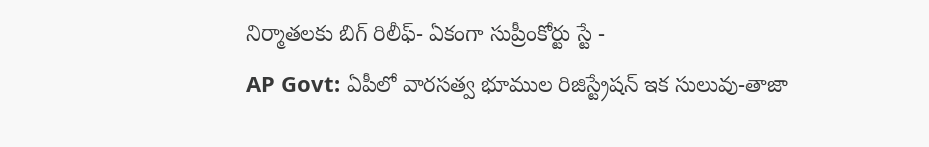నిర్మాతలకు బిగ్ రిలీఫ్- ఏకంగా సుప్రీంకోర్టు స్టే -
AP Govt: ఏపీలో వారసత్వ భూముల రిజిస్ట్రేషన్ ఇక సులువు-తాజా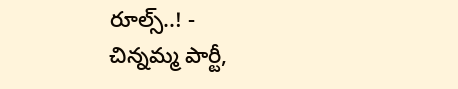రూల్స్..! -
చిన్నమ్మ పార్టీ,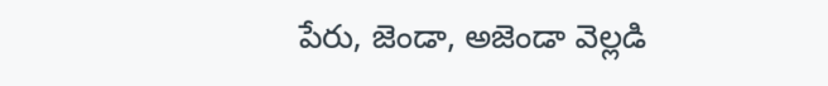పేరు, జెండా, అజెండా వెల్లడి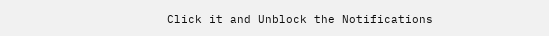Click it and Unblock the Notifications